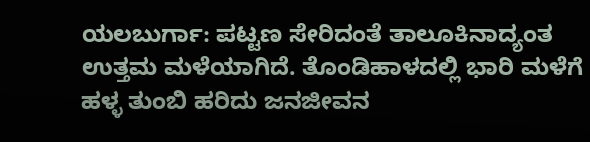ಯಲಬುರ್ಗಾ: ಪಟ್ಟಣ ಸೇರಿದಂತೆ ತಾಲೂಕಿನಾದ್ಯಂತ ಉತ್ತಮ ಮಳೆಯಾಗಿದೆ. ತೊಂಡಿಹಾಳದಲ್ಲಿ ಭಾರಿ ಮಳೆಗೆ ಹಳ್ಳ ತುಂಬಿ ಹರಿದು ಜನಜೀವನ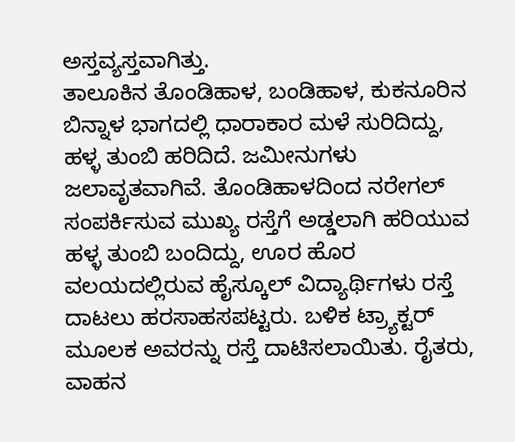ಅಸ್ತವ್ಯಸ್ತವಾಗಿತ್ತು.
ತಾಲೂಕಿನ ತೊಂಡಿಹಾಳ, ಬಂಡಿಹಾಳ, ಕುಕನೂರಿನ ಬಿನ್ನಾಳ ಭಾಗದಲ್ಲಿ ಧಾರಾಕಾರ ಮಳೆ ಸುರಿದಿದ್ದು, ಹಳ್ಳ ತುಂಬಿ ಹರಿದಿದೆ. ಜಮೀನುಗಳು ಜಲಾವೃತವಾಗಿವೆ. ತೊಂಡಿಹಾಳದಿಂದ ನರೇಗಲ್ ಸಂಪರ್ಕಿಸುವ ಮುಖ್ಯ ರಸ್ತೆಗೆ ಅಡ್ಡಲಾಗಿ ಹರಿಯುವ ಹಳ್ಳ ತುಂಬಿ ಬಂದಿದ್ದು, ಊರ ಹೊರ ವಲಯದಲ್ಲಿರುವ ಹೈಸ್ಕೂಲ್ ವಿದ್ಯಾರ್ಥಿಗಳು ರಸ್ತೆ ದಾಟಲು ಹರಸಾಹಸಪಟ್ಟರು. ಬಳಿಕ ಟ್ರ್ಯಾಕ್ಟರ್ ಮೂಲಕ ಅವರನ್ನು ರಸ್ತೆ ದಾಟಿಸಲಾಯಿತು. ರೈತರು, ವಾಹನ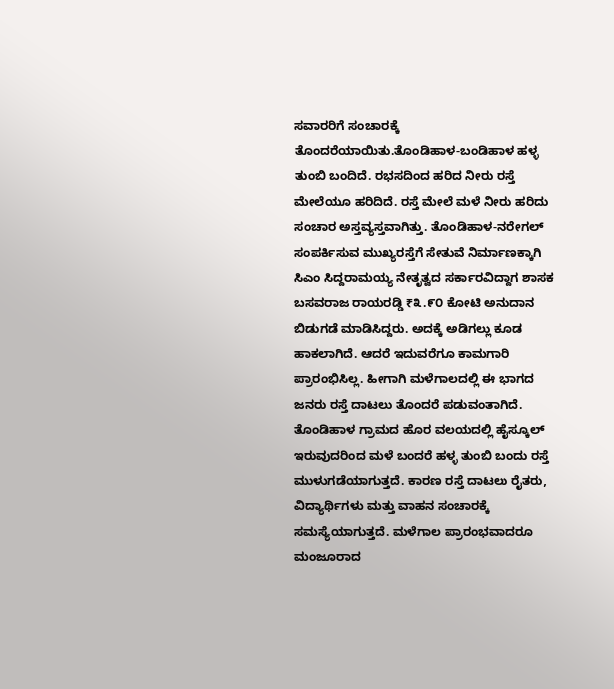ಸವಾರರಿಗೆ ಸಂಚಾರಕ್ಕೆ ತೊಂದರೆಯಾಯಿತು.ತೊಂಡಿಹಾಳ-ಬಂಡಿಹಾಳ ಹಳ್ಳ ತುಂಬಿ ಬಂದಿದೆ. ರಭಸದಿಂದ ಹರಿದ ನೀರು ರಸ್ತೆ ಮೇಲೆಯೂ ಹರಿದಿದೆ. ರಸ್ತೆ ಮೇಲೆ ಮಳೆ ನೀರು ಹರಿದು ಸಂಚಾರ ಅಸ್ತವ್ಯಸ್ತವಾಗಿತ್ತು. ತೊಂಡಿಹಾಳ-ನರೇಗಲ್ ಸಂಪರ್ಕಿಸುವ ಮುಖ್ಯರಸ್ತೆಗೆ ಸೇತುವೆ ನಿರ್ಮಾಣಕ್ಕಾಗಿ ಸಿಎಂ ಸಿದ್ದರಾಮಯ್ಯ ನೇತೃತ್ವದ ಸರ್ಕಾರವಿದ್ದಾಗ ಶಾಸಕ ಬಸವರಾಜ ರಾಯರಡ್ಡಿ ₹೩.೯೦ ಕೋಟಿ ಅನುದಾನ ಬಿಡುಗಡೆ ಮಾಡಿಸಿದ್ದರು. ಅದಕ್ಕೆ ಅಡಿಗಲ್ಲು ಕೂಡ ಹಾಕಲಾಗಿದೆ. ಆದರೆ ಇದುವರೆಗೂ ಕಾಮಗಾರಿ ಪ್ರಾರಂಭಿಸಿಲ್ಲ. ಹೀಗಾಗಿ ಮಳೆಗಾಲದಲ್ಲಿ ಈ ಭಾಗದ ಜನರು ರಸ್ತೆ ದಾಟಲು ತೊಂದರೆ ಪಡುವಂತಾಗಿದೆ.
ತೊಂಡಿಹಾಳ ಗ್ರಾಮದ ಹೊರ ವಲಯದಲ್ಲಿ ಹೈಸ್ಕೂಲ್ ಇರುವುದರಿಂದ ಮಳೆ ಬಂದರೆ ಹಳ್ಳ ತುಂಬಿ ಬಂದು ರಸ್ತೆ ಮುಳುಗಡೆಯಾಗುತ್ತದೆ. ಕಾರಣ ರಸ್ತೆ ದಾಟಲು ರೈತರು, ವಿದ್ಯಾರ್ಥಿಗಳು ಮತ್ತು ವಾಹನ ಸಂಚಾರಕ್ಕೆ ಸಮಸ್ಯೆಯಾಗುತ್ತದೆ. ಮಳೆಗಾಲ ಪ್ರಾರಂಭವಾದರೂ ಮಂಜೂರಾದ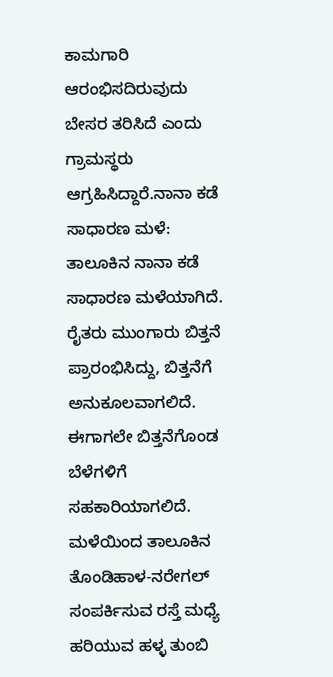ಕಾಮಗಾರಿ ಆರಂಭಿಸದಿರುವುದು ಬೇಸರ ತರಿಸಿದೆ ಎಂದು ಗ್ರಾಮಸ್ಥರು ಆಗ್ರಹಿಸಿದ್ದಾರೆ.ನಾನಾ ಕಡೆ ಸಾಧಾರಣ ಮಳೆ: ತಾಲೂಕಿನ ನಾನಾ ಕಡೆ ಸಾಧಾರಣ ಮಳೆಯಾಗಿದೆ. ರೈತರು ಮುಂಗಾರು ಬಿತ್ತನೆ ಪ್ರಾರಂಭಿಸಿದ್ದು, ಬಿತ್ತನೆಗೆ ಅನುಕೂಲವಾಗಲಿದೆ. ಈಗಾಗಲೇ ಬಿತ್ತನೆಗೊಂಡ ಬೆಳೆಗಳಿಗೆ ಸಹಕಾರಿಯಾಗಲಿದೆ.
ಮಳೆಯಿಂದ ತಾಲೂಕಿನ ತೊಂಡಿಹಾಳ-ನರೇಗಲ್ ಸಂಪರ್ಕಿಸುವ ರಸ್ತೆ ಮಧ್ಯೆ ಹರಿಯುವ ಹಳ್ಳ ತುಂಬಿ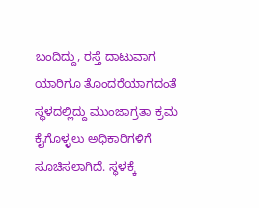ಬಂದಿದ್ದು, ರಸ್ತೆ ದಾಟುವಾಗ ಯಾರಿಗೂ ತೊಂದರೆಯಾಗದಂತೆ ಸ್ಥಳದಲ್ಲಿದ್ದು ಮುಂಜಾಗ್ರತಾ ಕ್ರಮ ಕೈಗೊಳ್ಳಲು ಅಧಿಕಾರಿಗಳಿಗೆ ಸೂಚಿಸಲಾಗಿದೆ. ಸ್ಥಳಕ್ಕೆ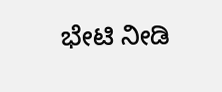ಭೇಟಿ ನೀಡಿ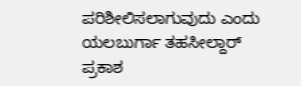ಪರಿಶೀಲಿಸಲಾಗುವುದು ಎಂದು ಯಲಬುರ್ಗಾ ತಹಸೀಲ್ದಾರ್ ಪ್ರಕಾಶ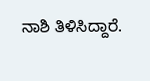ನಾಶಿ ತಿಳಿಸಿದ್ದಾರೆ.